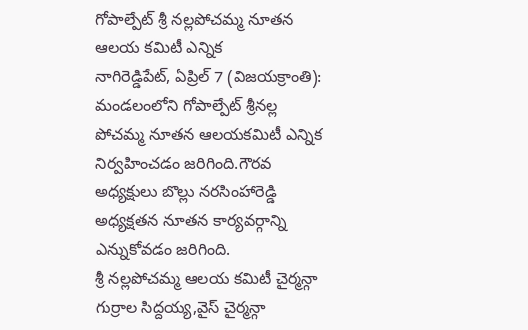గోపాల్పేట్ శ్రీ నల్లపోచమ్మ నూతన ఆలయ కమిటీ ఎన్నిక
నాగిరెడ్డిపేట్, ఏప్రిల్ 7 (విజయక్రాంతి): మండలంలోని గోపాల్పేట్ శ్రీనల్ల పోచమ్మ నూతన ఆలయకమిటీ ఎన్నిక నిర్వహించడం జరిగింది.గౌరవ అధ్యక్షులు బొల్లు నరసింహారెడ్డి అధ్యక్షతన నూతన కార్యవర్గాన్ని ఎన్నుకోవడం జరిగింది.
శ్రీ నల్లపోచమ్మ ఆలయ కమిటీ చైర్మన్గా గుర్రాల సిద్దయ్య,వైస్ చైర్మన్గా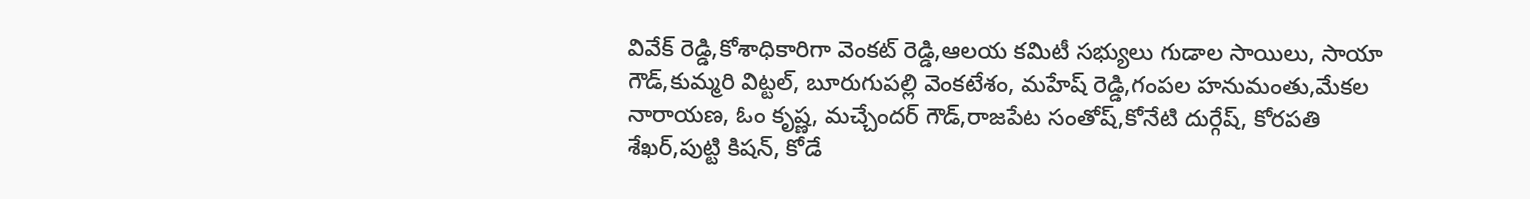వివేక్ రెడ్డి,కోశాధికారిగా వెంకట్ రెడ్డి,ఆలయ కమిటీ సభ్యులు గుడాల సాయిలు, సాయా గౌడ్,కుమ్మరి విట్టల్, బూరుగుపల్లి వెంకటేశం, మహేష్ రెడ్డి,గంపల హనుమంతు,మేకల నారాయణ, ఓం కృష్ణ, మచ్చేందర్ గౌడ్,రాజపేట సంతోష్,కోనేటి దుర్గేష్, కోరపతి శేఖర్,పుట్టి కిషన్, కోడే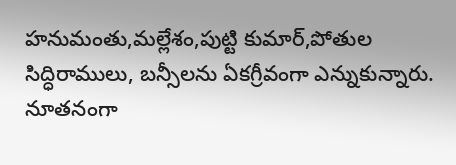హనుమంతు,మల్లేశం,పుట్టి కుమార్,పోతుల సిద్ధిరాములు, బన్సీలను ఏకగ్రీవంగా ఎన్నుకున్నారు. నూతనంగా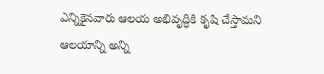ఎన్నికైనవారు ఆలయ అభివృద్ధికి కృషి చేస్తామని ఆలయాన్ని అన్ని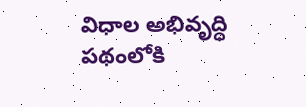విధాల అభివృద్ధి పథంలోకి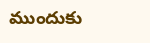ముందుకు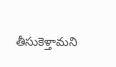తీసుకెళ్తామని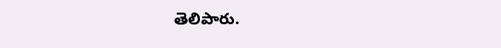తెలిపారు.